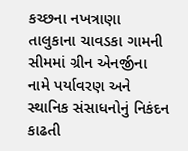કચ્છના નખત્રાણા તાલુકાના ચાવડકા ગામની સીમમાં ગ્રીન એનર્જીના નામે પર્યાવરણ અને સ્થાનિક સંસાધનોનું નિકંદન કાઢતી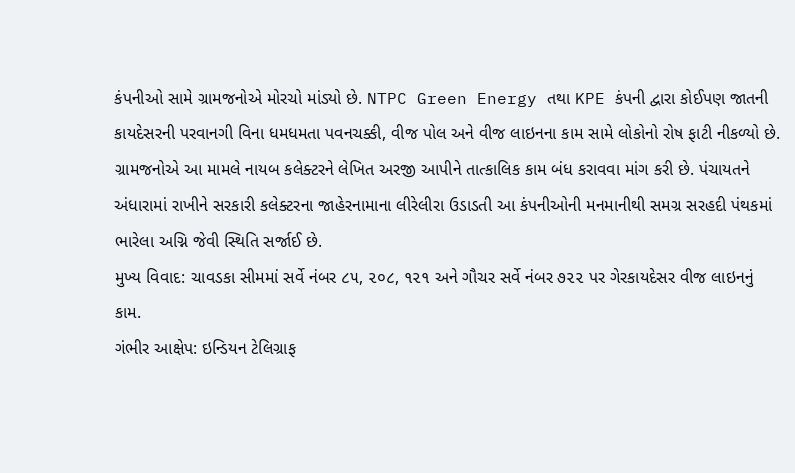કંપનીઓ સામે ગ્રામજનોએ મોરચો માંડ્યો છે. NTPC Green Energy તથા KPE કંપની દ્વારા કોઈપણ જાતની કાયદેસરની પરવાનગી વિના ધમધમતા પવનચક્કી, વીજ પોલ અને વીજ લાઇનના કામ સામે લોકોનો રોષ ફાટી નીકળ્યો છે. ગ્રામજનોએ આ મામલે નાયબ કલેક્ટરને લેખિત અરજી આપીને તાત્કાલિક કામ બંધ કરાવવા માંગ કરી છે. પંચાયતને અંધારામાં રાખીને સરકારી કલેક્ટરના જાહેરનામાના લીરેલીરા ઉડાડતી આ કંપનીઓની મનમાનીથી સમગ્ર સરહદી પંથકમાં ભારેલા અગ્નિ જેવી સ્થિતિ સર્જાઈ છે.
મુખ્ય વિવાદ: ચાવડકા સીમમાં સર્વે નંબર ૮૫, ૨૦૮, ૧૨૧ અને ગૌચર સર્વે નંબર ૭૨૨ પર ગેરકાયદેસર વીજ લાઇનનું કામ.
ગંભીર આક્ષેપ: ઇન્ડિયન ટેલિગ્રાફ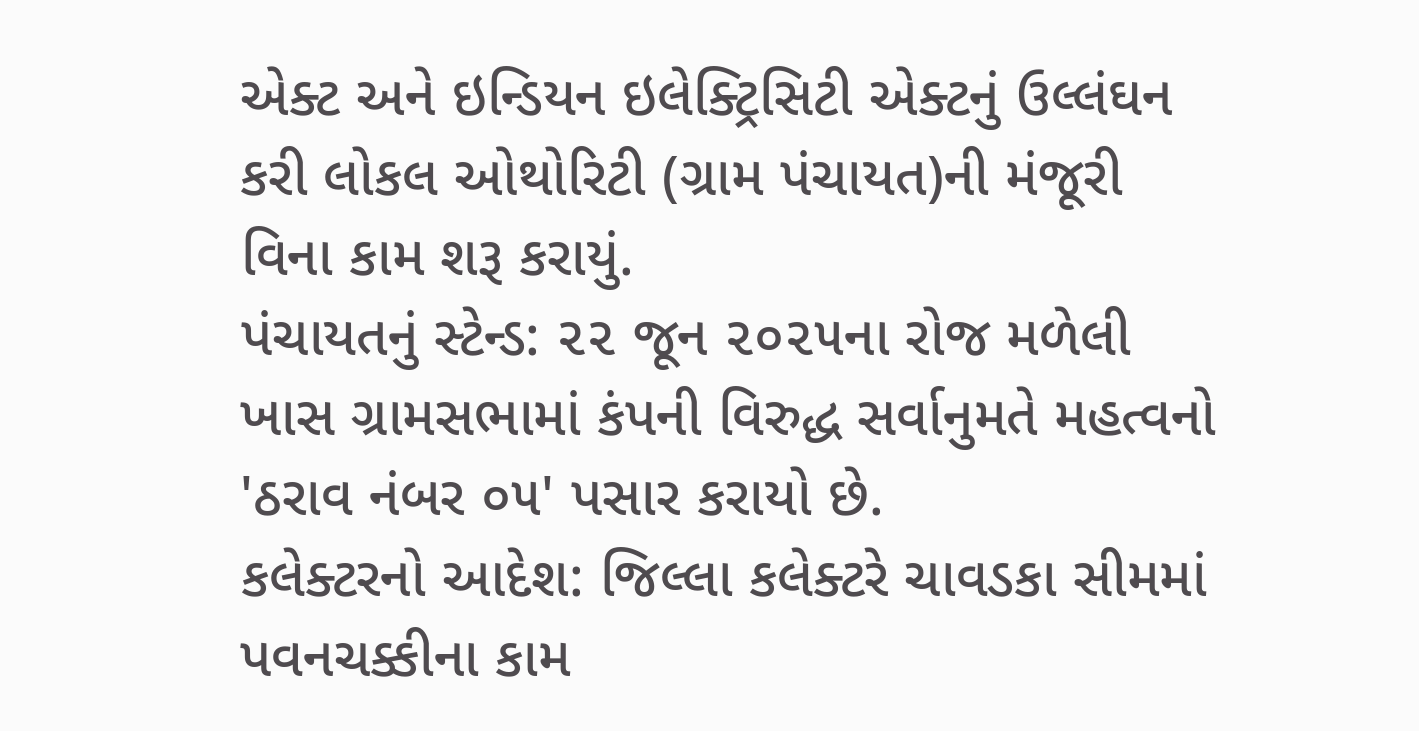એક્ટ અને ઇન્ડિયન ઇલેક્ટ્રિસિટી એક્ટનું ઉલ્લંઘન કરી લોકલ ઓથોરિટી (ગ્રામ પંચાયત)ની મંજૂરી વિના કામ શરૂ કરાયું.
પંચાયતનું સ્ટેન્ડ: ૨૨ જૂન ૨૦૨૫ના રોજ મળેલી ખાસ ગ્રામસભામાં કંપની વિરુદ્ધ સર્વાનુમતે મહત્વનો 'ઠરાવ નંબર ૦૫' પસાર કરાયો છે.
કલેક્ટરનો આદેશ: જિલ્લા કલેક્ટરે ચાવડકા સીમમાં પવનચક્કીના કામ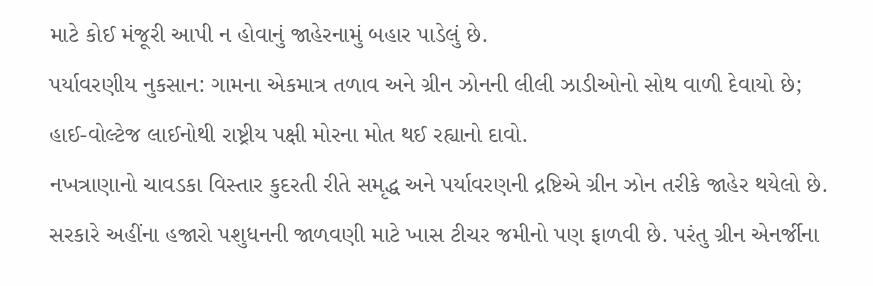માટે કોઈ મંજૂરી આપી ન હોવાનું જાહેરનામું બહાર પાડેલું છે.
પર્યાવરણીય નુકસાન: ગામના એકમાત્ર તળાવ અને ગ્રીન ઝોનની લીલી ઝાડીઓનો સોથ વાળી દેવાયો છે; હાઈ-વોલ્ટેજ લાઈનોથી રાષ્ટ્રીય પક્ષી મોરના મોત થઈ રહ્યાનો દાવો.
નખત્રાણાનો ચાવડકા વિસ્તાર કુદરતી રીતે સમૃદ્ધ અને પર્યાવરણની દ્રષ્ટિએ ગ્રીન ઝોન તરીકે જાહેર થયેલો છે. સરકારે અહીંના હજારો પશુધનની જાળવણી માટે ખાસ ટીચર જમીનો પણ ફાળવી છે. પરંતુ ગ્રીન એનર્જીના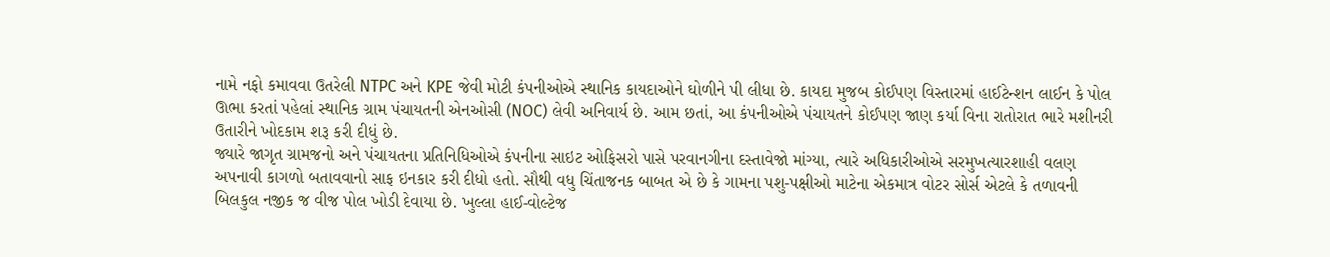નામે નફો કમાવવા ઉતરેલી NTPC અને KPE જેવી મોટી કંપનીઓએ સ્થાનિક કાયદાઓને ઘોળીને પી લીધા છે. કાયદા મુજબ કોઈપણ વિસ્તારમાં હાઈટેન્શન લાઈન કે પોલ ઊભા કરતાં પહેલાં સ્થાનિક ગ્રામ પંચાયતની એનઓસી (NOC) લેવી અનિવાર્ય છે. આમ છતાં, આ કંપનીઓએ પંચાયતને કોઈપણ જાણ કર્યા વિના રાતોરાત ભારે મશીનરી ઉતારીને ખોદકામ શરૂ કરી દીધું છે.
જ્યારે જાગૃત ગ્રામજનો અને પંચાયતના પ્રતિનિધિઓએ કંપનીના સાઇટ ઓફિસરો પાસે પરવાનગીના દસ્તાવેજો માંગ્યા, ત્યારે અધિકારીઓએ સરમુખત્યારશાહી વલણ અપનાવી કાગળો બતાવવાનો સાફ ઇનકાર કરી દીધો હતો. સૌથી વધુ ચિંતાજનક બાબત એ છે કે ગામના પશુ-પક્ષીઓ માટેના એકમાત્ર વોટર સોર્સ એટલે કે તળાવની બિલકુલ નજીક જ વીજ પોલ ખોડી દેવાયા છે. ખુલ્લા હાઈ-વોલ્ટેજ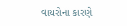વાયરોના કારણે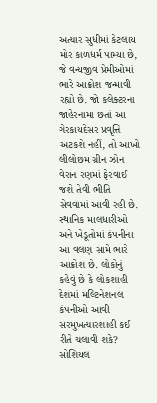અત્યાર સુધીમાં કેટલાય મોર કાળધર્મ પામ્યા છે, જે વન્યજીવ પ્રેમીઓમાં ભારે આક્રોશ જન્માવી રહ્યો છે. જો કલેક્ટરના જાહેરનામા છતાં આ ગેરકાયદેસર પ્રવૃત્તિ અટકશે નહીં, તો આખો લીલોછમ ગ્રીન ઝોન વેરાન રણમાં ફેરવાઈ જશે તેવી ભીતિ સેવવામાં આવી રહી છે.
સ્થાનિક માલધારીઓ અને ખેડૂતોમાં કંપનીના આ વલણ સામે ભારે આક્રોશ છે. લોકોનું કહેવું છે કે લોકશાહી દેશમાં મલ્ટિનેશનલ કંપનીઓ આવી સરમુખત્યારશાહી કઈ રીતે ચલાવી શકે? સોશિયલ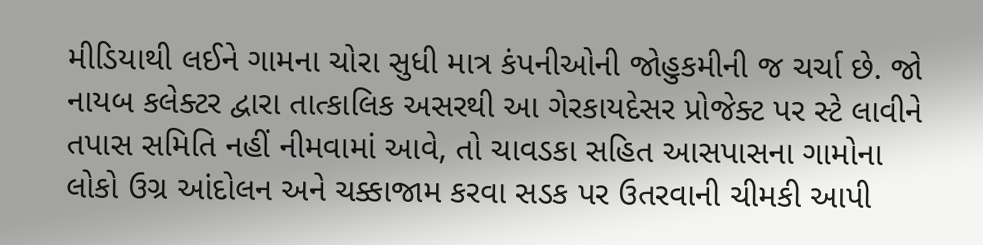મીડિયાથી લઈને ગામના ચોરા સુધી માત્ર કંપનીઓની જોહુકમીની જ ચર્ચા છે. જો નાયબ કલેક્ટર દ્વારા તાત્કાલિક અસરથી આ ગેરકાયદેસર પ્રોજેક્ટ પર સ્ટે લાવીને તપાસ સમિતિ નહીં નીમવામાં આવે, તો ચાવડકા સહિત આસપાસના ગામોના લોકો ઉગ્ર આંદોલન અને ચક્કાજામ કરવા સડક પર ઉતરવાની ચીમકી આપી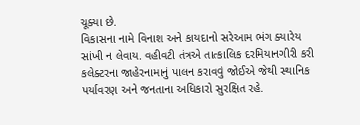ચૂક્યા છે.
વિકાસના નામે વિનાશ અને કાયદાનો સરેઆમ ભંગ ક્યારેય સાંખી ન લેવાય. વહીવટી તંત્રએ તાત્કાલિક દરમિયાનગીરી કરી કલેક્ટરના જાહેરનામાનું પાલન કરાવવું જોઈએ જેથી સ્થાનિક પર્યાવરણ અને જનતાના અધિકારો સુરક્ષિત રહે.